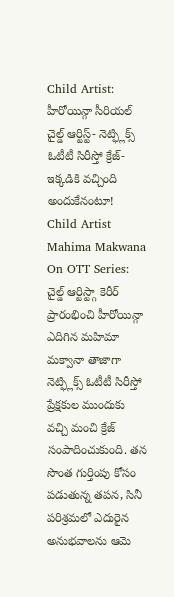Child Artist: హీరోయిన్గా సీరియల్ చైల్డ్ ఆర్టిస్ట్- నెట్ఫ్లిక్స్ ఓటీటీ సిరీస్తో క్రేజ్- ఇక్కడికి వచ్చింది అందుకేనంటూ!
Child Artist Mahima Makwana On OTT Series: చైల్డ్ ఆర్టిస్ట్గా కెరీర్ ప్రారంభించి హీరోయిన్గా ఎదిగిన మహిమా మక్వానా తాజాగా నెట్ఫ్లిక్స్ ఓటీటీ సిరీస్తో ప్రేక్షకుల ముందుకు వచ్చి మంచి క్రేజ్ సంపాదించుకుంది. తన సొంత గుర్తింపు కోసం పడుతున్న తపన, సినీ పరిశ్రమలో ఎదురైన అనుభవాలను ఆమె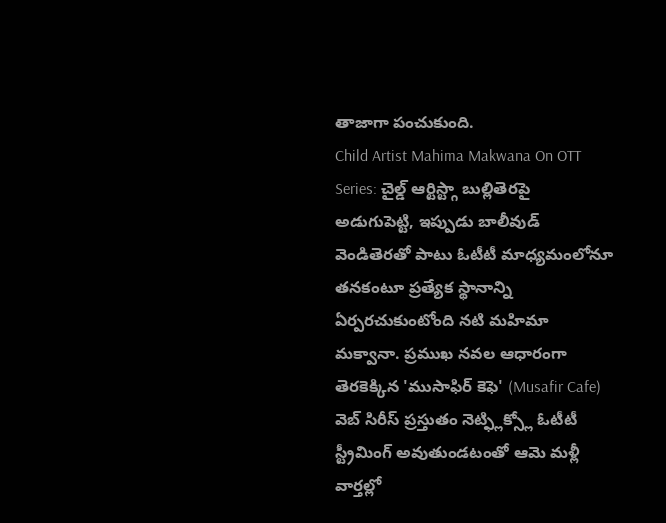తాజాగా పంచుకుంది.
Child Artist Mahima Makwana On OTT Series: చైల్డ్ ఆర్టిస్ట్గా బుల్లితెరపై అడుగుపెట్టి, ఇప్పుడు బాలీవుడ్ వెండితెరతో పాటు ఓటీటీ మాధ్యమంలోనూ తనకంటూ ప్రత్యేక స్థానాన్ని ఏర్పరచుకుంటోంది నటి మహిమా మక్వానా. ప్రముఖ నవల ఆధారంగా తెరకెక్కిన 'ముసాఫిర్ కెఫె' (Musafir Cafe) వెబ్ సిరీస్ ప్రస్తుతం నెట్ఫ్లిక్స్లో ఓటీటీ స్ట్రీమింగ్ అవుతుండటంతో ఆమె మళ్లీ వార్తల్లో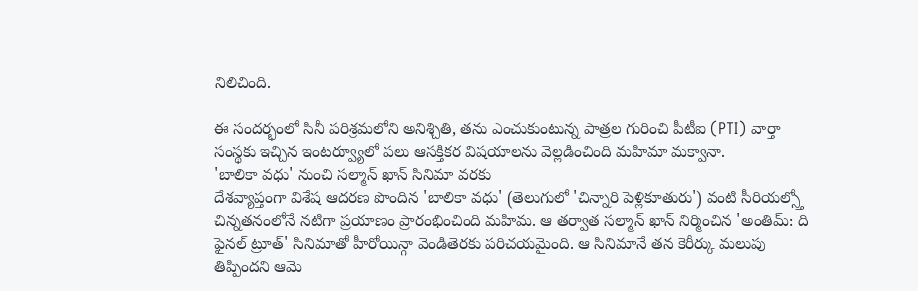నిలిచింది.

ఈ సందర్భంలో సినీ పరిశ్రమలోని అనిశ్చితి, తను ఎంచుకుంటున్న పాత్రల గురించి పీటీఐ (PTI) వార్తా సంస్థకు ఇచ్చిన ఇంటర్వ్యూలో పలు ఆసక్తికర విషయాలను వెల్లడించింది మహిమా మక్వానా.
'బాలికా వధు' నుంచి సల్మాన్ ఖాన్ సినిమా వరకు
దేశవ్యాప్తంగా విశేష ఆదరణ పొందిన 'బాలికా వధు' (తెలుగులో 'చిన్నారి పెళ్లికూతురు') వంటి సీరియల్స్తో చిన్నతనంలోనే నటిగా ప్రయాణం ప్రారంభించింది మహిమ. ఆ తర్వాత సల్మాన్ ఖాన్ నిర్మించిన 'అంతిమ్: ది ఫైనల్ ట్రూత్' సినిమాతో హీరోయిన్గా వెండితెరకు పరిచయమైంది. ఆ సినిమానే తన కెరీర్కు మలుపు తిప్పిందని ఆమె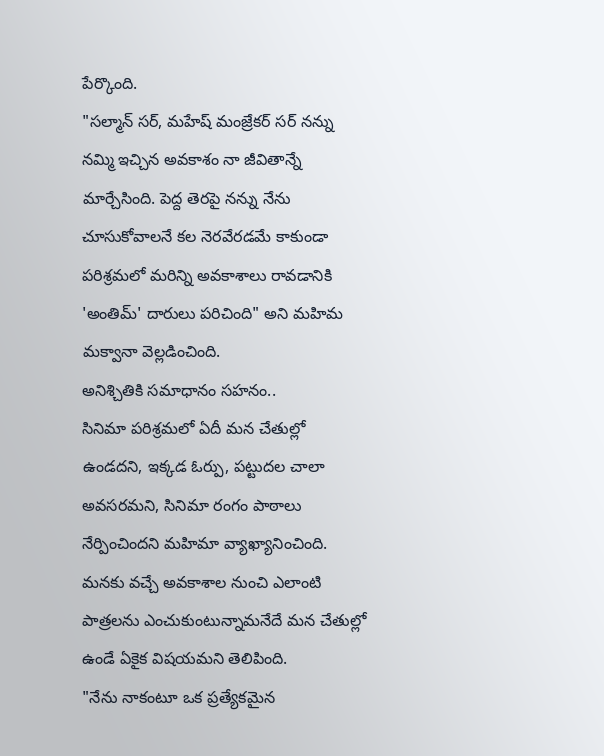పేర్కొంది.
"సల్మాన్ సర్, మహేష్ మంజ్రేకర్ సర్ నన్ను నమ్మి ఇచ్చిన అవకాశం నా జీవితాన్నే మార్చేసింది. పెద్ద తెరపై నన్ను నేను చూసుకోవాలనే కల నెరవేరడమే కాకుండా పరిశ్రమలో మరిన్ని అవకాశాలు రావడానికి 'అంతిమ్' దారులు పరిచింది" అని మహిమ మక్వానా వెల్లడించింది.
అనిశ్చితికి సమాధానం సహనం..
సినిమా పరిశ్రమలో ఏదీ మన చేతుల్లో ఉండదని, ఇక్కడ ఓర్పు, పట్టుదల చాలా అవసరమని, సినిమా రంగం పాఠాలు నేర్పించిందని మహిమా వ్యాఖ్యానించింది. మనకు వచ్చే అవకాశాల నుంచి ఎలాంటి పాత్రలను ఎంచుకుంటున్నామనేదే మన చేతుల్లో ఉండే ఏకైక విషయమని తెలిపింది.
"నేను నాకంటూ ఒక ప్రత్యేకమైన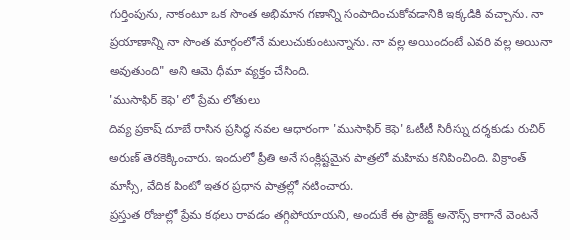గుర్తింపును, నాకంటూ ఒక సొంత అభిమాన గణాన్ని సంపాదించుకోవడానికి ఇక్కడికి వచ్చాను. నా ప్రయాణాన్ని నా సొంత మార్గంలోనే మలుచుకుంటున్నాను. నా వల్ల అయిందంటే ఎవరి వల్ల అయినా అవుతుంది" అని ఆమె ధీమా వ్యక్తం చేసింది.
'ముసాఫిర్ కెఫె' లో ప్రేమ లోతులు
దివ్య ప్రకాష్ దూబే రాసిన ప్రసిద్ధ నవల ఆధారంగా 'ముసాఫిర్ కెఫె' ఓటీటీ సిరీస్ను దర్శకుడు రుచిర్ అరుణ్ తెరకెక్కించారు. ఇందులో ప్రీతి అనే సంక్లిష్టమైన పాత్రలో మహిమ కనిపించింది. విక్రాంత్ మాస్సీ, వేదిక పింటో ఇతర ప్రధాన పాత్రల్లో నటించారు.
ప్రస్తుత రోజుల్లో ప్రేమ కథలు రావడం తగ్గిపోయాయని, అందుకే ఈ ప్రాజెక్ట్ అనౌన్స్ కాగానే వెంటనే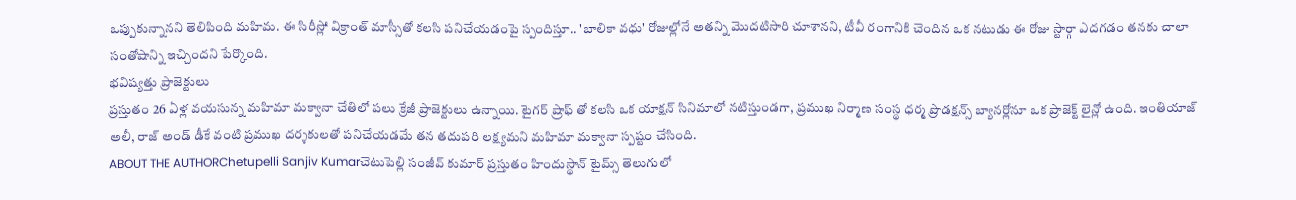ఒప్పుకున్నానని తెలిపింది మహిమ. ఈ సిరీస్లో విక్రాంత్ మాస్సీతో కలసి పనిచేయడంపై స్పందిస్తూ.. 'బాలికా వధు' రోజుల్లోనే అతన్ని మొదటిసారి చూశానని, టీవీ రంగానికి చెందిన ఒక నటుడు ఈ రోజు స్టార్గా ఎదగడం తనకు చాలా సంతోషాన్ని ఇచ్చిందని పేర్కొంది.
భవిష్యత్తు ప్రాజెక్టులు
ప్రస్తుతం 26 ఏళ్ల వయసున్న మహిమా మక్వానా చేతిలో పలు క్రేజీ ప్రాజెక్టులు ఉన్నాయి. టైగర్ ష్రాఫ్ తో కలసి ఒక యాక్షన్ సినిమాలో నటిస్తుండగా, ప్రముఖ నిర్మాణ సంస్థ ధర్మ ప్రొడక్షన్స్ బ్యానర్లోనూ ఒక ప్రాజెక్ట్ లైన్లో ఉంది. ఇంతియాజ్ అలీ, రాజ్ అండ్ డీకే వంటి ప్రముఖ దర్శకులతో పనిచేయడమే తన తదుపరి లక్ష్యమని మహిమా మక్వానా స్పష్టం చేసింది.
ABOUT THE AUTHORChetupelli Sanjiv Kumarచెటుపెల్లి సంజీవ్ కుమార్ ప్రస్తుతం హిందుస్థాన్ టైమ్స్ తెలుగులో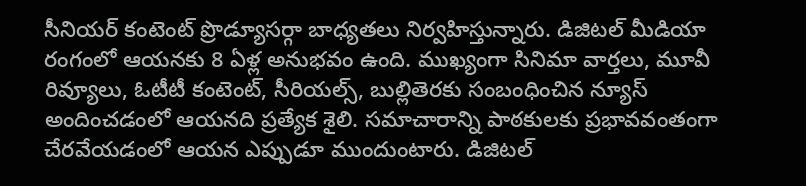సీనియర్ కంటెంట్ ప్రొడ్యూసర్గా బాధ్యతలు నిర్వహిస్తున్నారు. డిజిటల్ మీడియా రంగంలో ఆయనకు 8 ఏళ్ల అనుభవం ఉంది. ముఖ్యంగా సినిమా వార్తలు, మూవీ రివ్యూలు, ఓటీటీ కంటెంట్, సీరియల్స్, బుల్లితెరకు సంబంధించిన న్యూస్ అందించడంలో ఆయనది ప్రత్యేక శైలి. సమాచారాన్ని పాఠకులకు ప్రభావవంతంగా చేరవేయడంలో ఆయన ఎప్పుడూ ముందుంటారు. డిజిటల్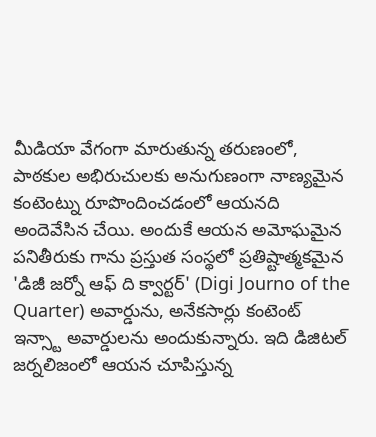మీడియా వేగంగా మారుతున్న తరుణంలో, పాఠకుల అభిరుచులకు అనుగుణంగా నాణ్యమైన కంటెంట్ను రూపొందించడంలో ఆయనది అందెవేసిన చేయి. అందుకే ఆయన అమోఘమైన పనితీరుకు గాను ప్రస్తుత సంస్థలో ప్రతిష్టాత్మకమైన 'డిజీ జర్నో ఆఫ్ ది క్వార్టర్' (Digi Journo of the Quarter) అవార్డును, అనేకసార్లు కంటెంట్ ఇన్స్టా అవార్డులను అందుకున్నారు. ఇది డిజిటల్ జర్నలిజంలో ఆయన చూపిస్తున్న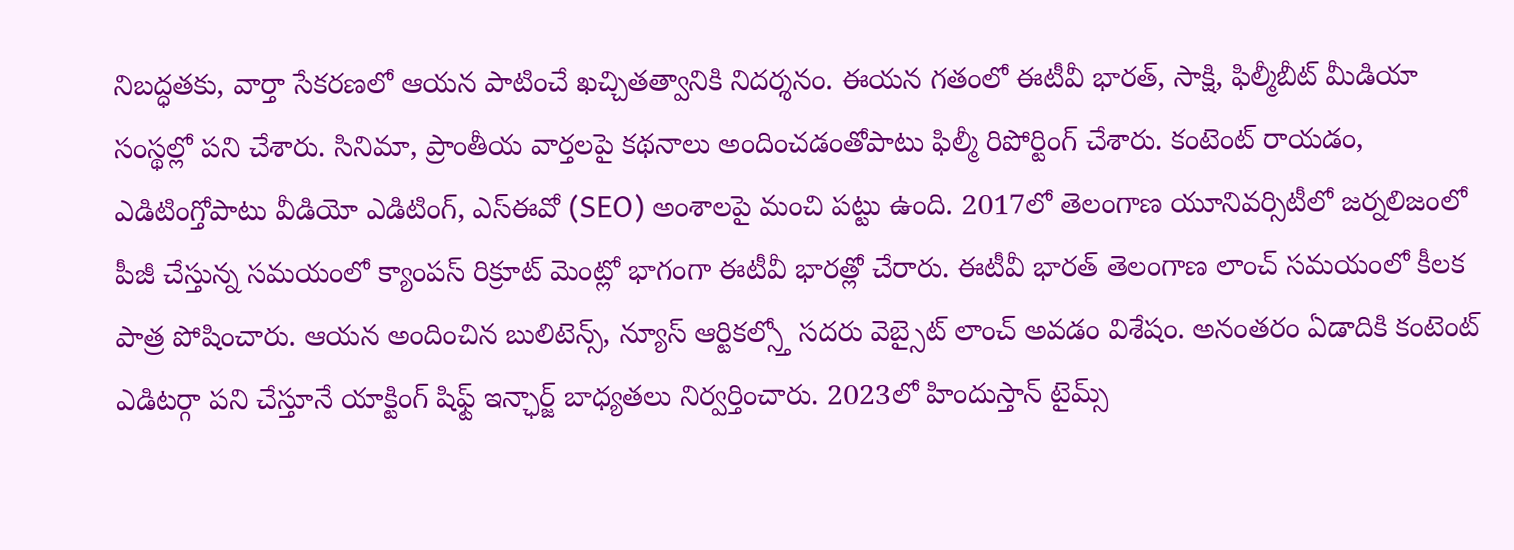నిబద్ధతకు, వార్తా సేకరణలో ఆయన పాటించే ఖచ్చితత్వానికి నిదర్శనం. ఈయన గతంలో ఈటీవీ భారత్, సాక్షి, ఫిల్మీబీట్ మీడియా సంస్థల్లో పని చేశారు. సినిమా, ప్రాంతీయ వార్తలపై కథనాలు అందించడంతోపాటు ఫిల్మీ రిపోర్టింగ్ చేశారు. కంటెంట్ రాయడం, ఎడిటింగ్తోపాటు వీడియో ఎడిటింగ్, ఎస్ఈవో (SEO) అంశాలపై మంచి పట్టు ఉంది. 2017లో తెలంగాణ యూనివర్సిటీలో జర్నలిజంలో పీజీ చేస్తున్న సమయంలో క్యాంపస్ రిక్రూట్ మెంట్లో భాగంగా ఈటీవీ భారత్లో చేరారు. ఈటీవీ భారత్ తెలంగాణ లాంచ్ సమయంలో కీలక పాత్ర పోషించారు. ఆయన అందించిన బులిటెన్స్, న్యూస్ ఆర్టికల్స్తో సదరు వెబ్సైట్ లాంచ్ అవడం విశేషం. అనంతరం ఏడాదికి కంటెంట్ ఎడిటర్గా పని చేస్తూనే యాక్టింగ్ షిఫ్ట్ ఇన్ఛార్జ్ బాధ్యతలు నిర్వర్తించారు. 2023లో హిందుస్తాన్ టైమ్స్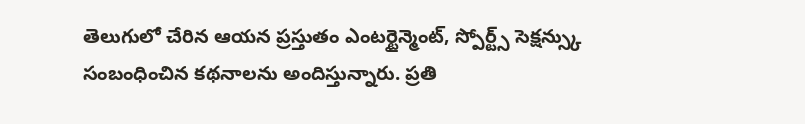తెలుగులో చేరిన ఆయన ప్రస్తుతం ఎంటర్టైన్మెంట్, స్పోర్ట్స్ సెక్షన్స్కు సంబంధించిన కథనాలను అందిస్తున్నారు. ప్రతి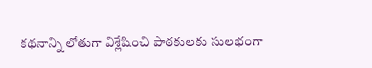కథనాన్ని లోతుగా విశ్లేషించి పాఠకులకు సులభంగా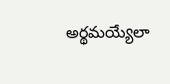అర్థమయ్యేలా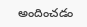అందించడం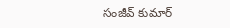సంజీవ్ కుమార్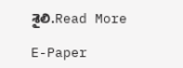శైలి.Read More

E-Paper